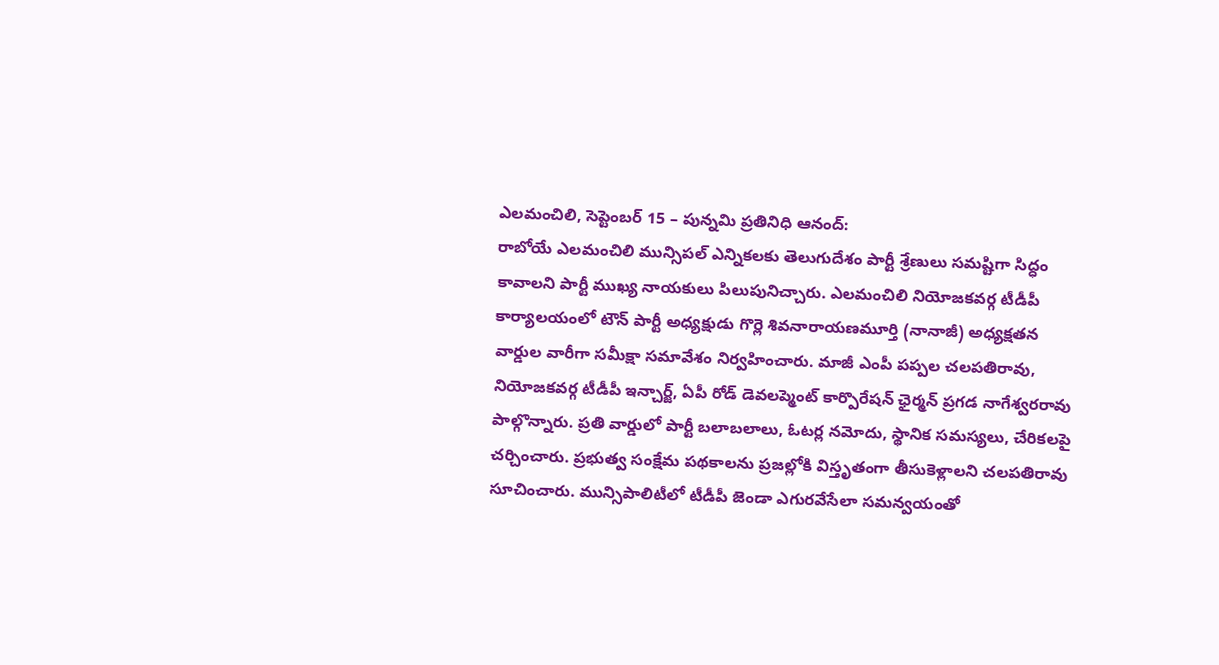ఎలమంచిలి, సెప్టెంబర్ 15 – పున్నమి ప్రతినిధి ఆనంద్:
రాబోయే ఎలమంచిలి మున్సిపల్ ఎన్నికలకు తెలుగుదేశం పార్టీ శ్రేణులు సమష్టిగా సిద్ధం కావాలని పార్టీ ముఖ్య నాయకులు పిలుపునిచ్చారు. ఎలమంచిలి నియోజకవర్గ టీడీపీ కార్యాలయంలో టౌన్ పార్టీ అధ్యక్షుడు గొర్లె శివనారాయణమూర్తి (నానాజీ) అధ్యక్షతన వార్డుల వారీగా సమీక్షా సమావేశం నిర్వహించారు. మాజీ ఎంపీ పప్పల చలపతిరావు, నియోజకవర్గ టీడీపీ ఇన్చార్జ్, ఏపీ రోడ్ డెవలప్మెంట్ కార్పొరేషన్ ఛైర్మన్ ప్రగడ నాగేశ్వరరావు పాల్గొన్నారు. ప్రతి వార్డులో పార్టీ బలాబలాలు, ఓటర్ల నమోదు, స్థానిక సమస్యలు, చేరికలపై చర్చించారు. ప్రభుత్వ సంక్షేమ పథకాలను ప్రజల్లోకి విస్తృతంగా తీసుకెళ్లాలని చలపతిరావు సూచించారు. మున్సిపాలిటీలో టీడీపీ జెండా ఎగురవేసేలా సమన్వయంతో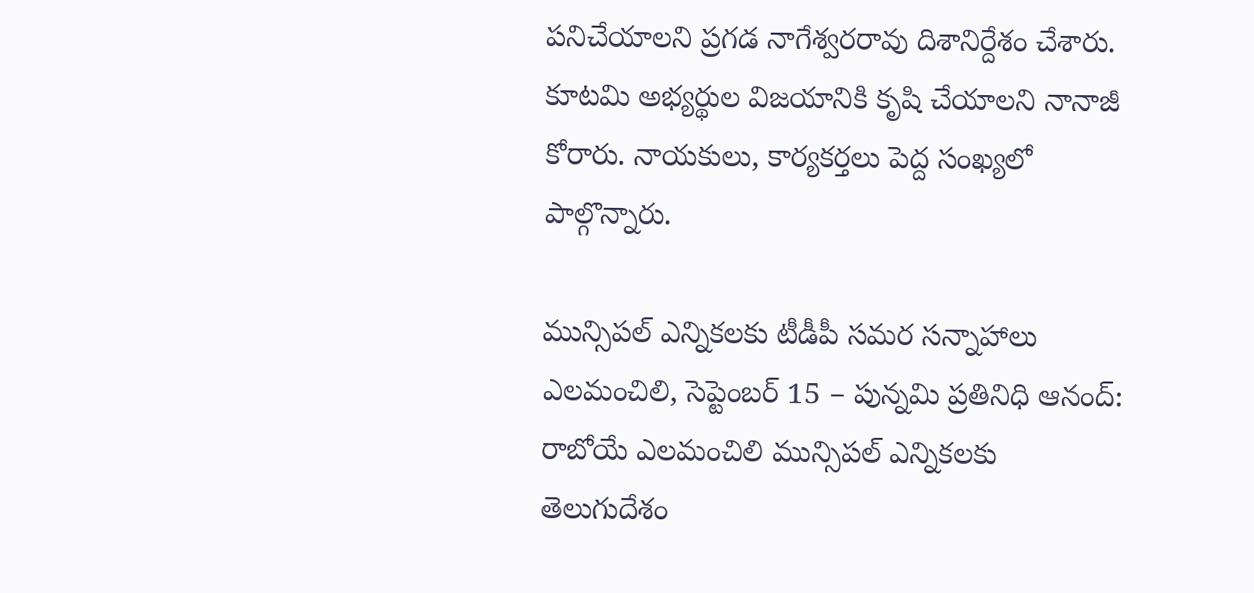పనిచేయాలని ప్రగడ నాగేశ్వరరావు దిశానిర్దేశం చేశారు. కూటమి అభ్యర్థుల విజయానికి కృషి చేయాలని నానాజీ కోరారు. నాయకులు, కార్యకర్తలు పెద్ద సంఖ్యలో పాల్గొన్నారు.

మున్సిపల్ ఎన్నికలకు టీడీపీ సమర సన్నాహాలు
ఎలమంచిలి, సెప్టెంబర్ 15 – పున్నమి ప్రతినిధి ఆనంద్: రాబోయే ఎలమంచిలి మున్సిపల్ ఎన్నికలకు తెలుగుదేశం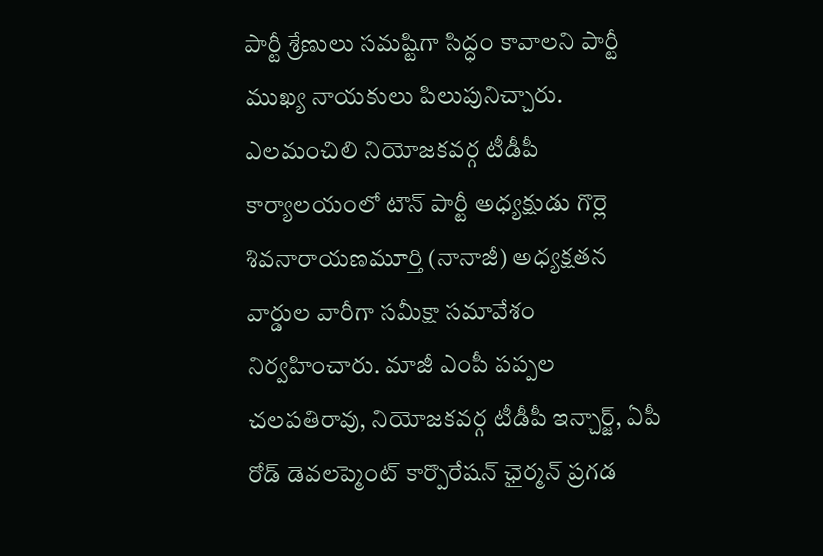పార్టీ శ్రేణులు సమష్టిగా సిద్ధం కావాలని పార్టీ ముఖ్య నాయకులు పిలుపునిచ్చారు. ఎలమంచిలి నియోజకవర్గ టీడీపీ కార్యాలయంలో టౌన్ పార్టీ అధ్యక్షుడు గొర్లె శివనారాయణమూర్తి (నానాజీ) అధ్యక్షతన వార్డుల వారీగా సమీక్షా సమావేశం నిర్వహించారు. మాజీ ఎంపీ పప్పల చలపతిరావు, నియోజకవర్గ టీడీపీ ఇన్చార్జ్, ఏపీ రోడ్ డెవలప్మెంట్ కార్పొరేషన్ ఛైర్మన్ ప్రగడ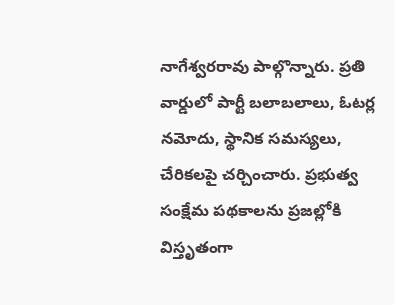నాగేశ్వరరావు పాల్గొన్నారు. ప్రతి వార్డులో పార్టీ బలాబలాలు, ఓటర్ల నమోదు, స్థానిక సమస్యలు, చేరికలపై చర్చించారు. ప్రభుత్వ సంక్షేమ పథకాలను ప్రజల్లోకి విస్తృతంగా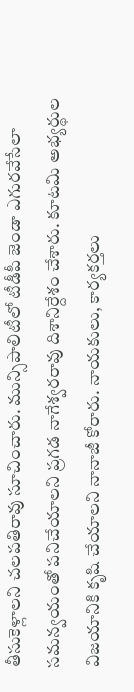తీసుకెళ్లాలని చలపతిరావు సూచించారు. మున్సిపాలిటీలో టీడీపీ జెండా ఎగురవేసేలా సమన్వయంతో పనిచేయాలని ప్రగడ నాగేశ్వరరావు దిశానిర్దేశం చేశారు. కూటమి అభ్యర్థుల విజయానికి కృషి చేయాలని నానాజీ కోరారు. నాయకులు, కార్యకర్తలు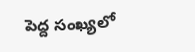పెద్ద సంఖ్యలో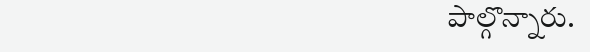పాల్గొన్నారు.